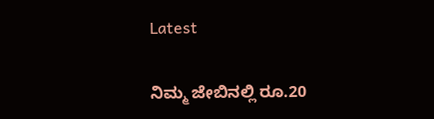Latest

ನಿಮ್ಮ ಜೇಬಿನಲ್ಲಿ ರೂ.20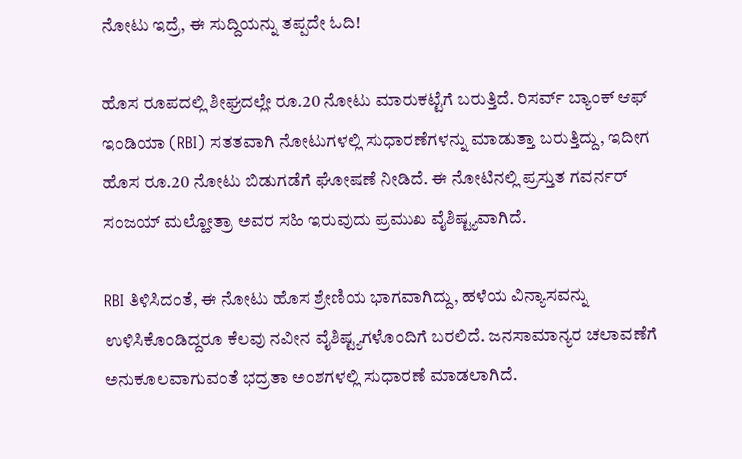ನೋಟು ಇದ್ರೆ, ಈ ಸುದ್ದಿಯನ್ನು ತಪ್ಪದೇ ಓದಿ!

ಹೊಸ ರೂಪದಲ್ಲಿ ಶೀಘ್ರದಲ್ಲೇ ರೂ.20 ನೋಟು ಮಾರುಕಟ್ಟೆಗೆ ಬರುತ್ತಿದೆ. ರಿಸರ್ವ್ ಬ್ಯಾಂಕ್ ಆಫ್ ಇಂಡಿಯಾ (RBI) ಸತತವಾಗಿ ನೋಟುಗಳಲ್ಲಿ ಸುಧಾರಣೆಗಳನ್ನು ಮಾಡುತ್ತಾ ಬರುತ್ತಿದ್ದು, ಇದೀಗ ಹೊಸ ರೂ.20 ನೋಟು ಬಿಡುಗಡೆಗೆ ಘೋಷಣೆ ನೀಡಿದೆ. ಈ ನೋಟಿನಲ್ಲಿ ಪ್ರಸ್ತುತ ಗವರ್ನರ್ ಸಂಜಯ್ ಮಲ್ಹೋತ್ರಾ ಅವರ ಸಹಿ ಇರುವುದು ಪ್ರಮುಖ ವೈಶಿಷ್ಟ್ಯವಾಗಿದೆ.

RBI ತಿಳಿಸಿದಂತೆ, ಈ ನೋಟು ಹೊಸ ಶ್ರೇಣಿಯ ಭಾಗವಾಗಿದ್ದು, ಹಳೆಯ ವಿನ್ಯಾಸವನ್ನು ಉಳಿಸಿಕೊಂಡಿದ್ದರೂ ಕೆಲವು ನವೀನ ವೈಶಿಷ್ಟ್ಯಗಳೊಂದಿಗೆ ಬರಲಿದೆ. ಜನಸಾಮಾನ್ಯರ ಚಲಾವಣೆಗೆ ಅನುಕೂಲವಾಗುವಂತೆ ಭದ್ರತಾ ಅಂಶಗಳಲ್ಲಿ ಸುಧಾರಣೆ ಮಾಡಲಾಗಿದೆ.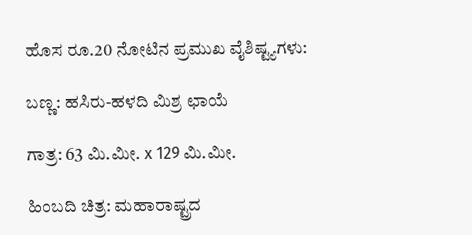ಹೊಸ ರೂ.20 ನೋಟಿನ ಪ್ರಮುಖ ವೈಶಿಷ್ಟ್ಯಗಳು:

ಬಣ್ಣ: ಹಸಿರು-ಹಳದಿ ಮಿಶ್ರ ಛಾಯೆ

ಗಾತ್ರ: 63 ಮಿ.ಮೀ. x 129 ಮಿ.ಮೀ.

ಹಿಂಬದಿ ಚಿತ್ರ: ಮಹಾರಾಷ್ಟ್ರದ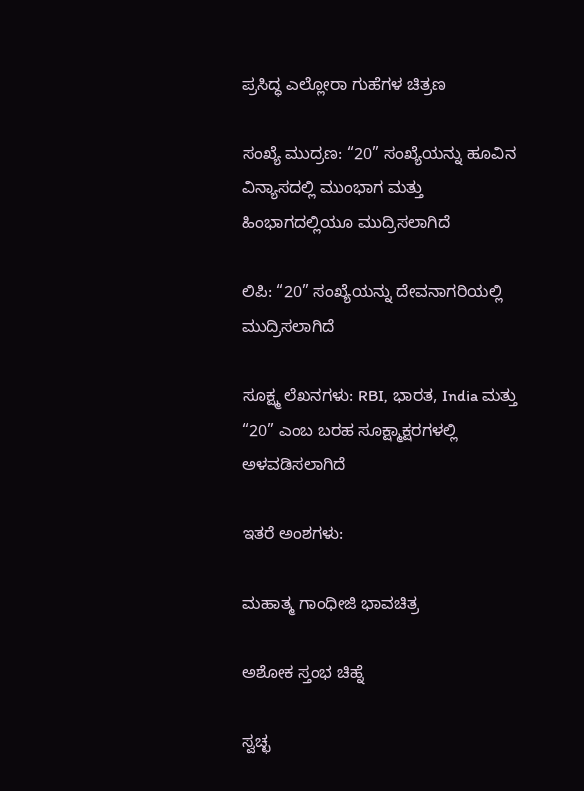ಪ್ರಸಿದ್ಧ ಎಲ್ಲೋರಾ ಗುಹೆಗಳ ಚಿತ್ರಣ

ಸಂಖ್ಯೆ ಮುದ್ರಣ: “20” ಸಂಖ್ಯೆಯನ್ನು ಹೂವಿನ ವಿನ್ಯಾಸದಲ್ಲಿ ಮುಂಭಾಗ ಮತ್ತು ಹಿಂಭಾಗದಲ್ಲಿಯೂ ಮುದ್ರಿಸಲಾಗಿದೆ

ಲಿಪಿ: “20” ಸಂಖ್ಯೆಯನ್ನು ದೇವನಾಗರಿಯಲ್ಲಿ ಮುದ್ರಿಸಲಾಗಿದೆ

ಸೂಕ್ಷ್ಮ ಲೆಖನಗಳು: RBI, ಭಾರತ, India ಮತ್ತು “20” ಎಂಬ ಬರಹ ಸೂಕ್ಷ್ಮಾಕ್ಷರಗಳಲ್ಲಿ ಅಳವಡಿಸಲಾಗಿದೆ

ಇತರೆ ಅಂಶಗಳು:

ಮಹಾತ್ಮ ಗಾಂಧೀಜಿ ಭಾವಚಿತ್ರ

ಅಶೋಕ ಸ್ತಂಭ ಚಿಹ್ನೆ

ಸ್ವಚ್ಛ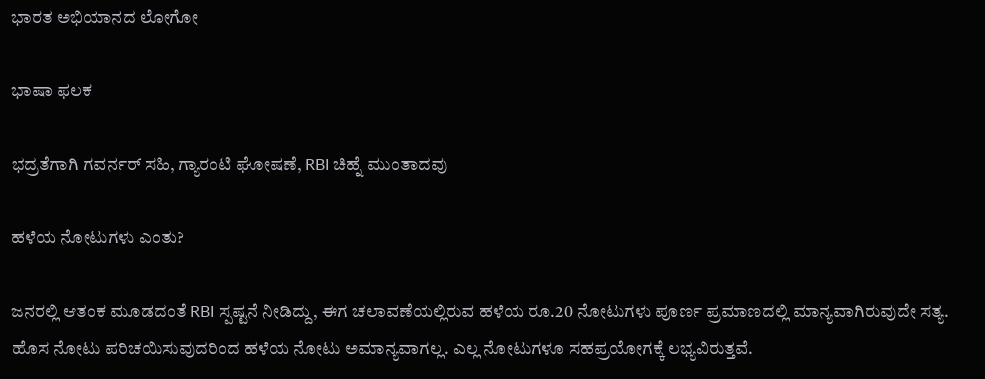ಭಾರತ ಅಭಿಯಾನದ ಲೋಗೋ

ಭಾಷಾ ಫಲಕ

ಭದ್ರತೆಗಾಗಿ ಗವರ್ನರ್ ಸಹಿ, ಗ್ಯಾರಂಟಿ ಘೋಷಣೆ, RBI ಚಿಹ್ನೆ ಮುಂತಾದವು

ಹಳೆಯ ನೋಟುಗಳು ಎಂತು?

ಜನರಲ್ಲಿ ಆತಂಕ ಮೂಡದಂತೆ RBI ಸ್ಪಷ್ಟನೆ ನೀಡಿದ್ದು, ಈಗ ಚಲಾವಣೆಯಲ್ಲಿರುವ ಹಳೆಯ ರೂ.20 ನೋಟುಗಳು ಪೂರ್ಣ ಪ್ರಮಾಣದಲ್ಲಿ ಮಾನ್ಯವಾಗಿರುವುದೇ ಸತ್ಯ. ಹೊಸ ನೋಟು ಪರಿಚಯಿಸುವುದರಿಂದ ಹಳೆಯ ನೋಟು ಅಮಾನ್ಯವಾಗಲ್ಲ. ಎಲ್ಲ ನೋಟುಗಳೂ ಸಹಪ್ರಯೋಗಕ್ಕೆ ಲಭ್ಯವಿರುತ್ತವೆ.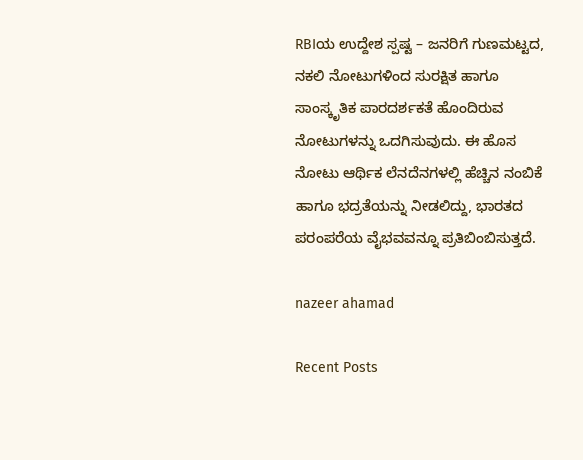RBIಯ ಉದ್ದೇಶ ಸ್ಪಷ್ಟ – ಜನರಿಗೆ ಗುಣಮಟ್ಟದ, ನಕಲಿ ನೋಟುಗಳಿಂದ ಸುರಕ್ಷಿತ ಹಾಗೂ ಸಾಂಸ್ಕೃತಿಕ ಪಾರದರ್ಶಕತೆ ಹೊಂದಿರುವ ನೋಟುಗಳನ್ನು ಒದಗಿಸುವುದು. ಈ ಹೊಸ ನೋಟು ಆರ್ಥಿಕ ಲೆನದೆನಗಳಲ್ಲಿ ಹೆಚ್ಚಿನ ನಂಬಿಕೆ ಹಾಗೂ ಭದ್ರತೆಯನ್ನು ನೀಡಲಿದ್ದು, ಭಾರತದ ಪರಂಪರೆಯ ವೈಭವವನ್ನೂ ಪ್ರತಿಬಿಂಬಿಸುತ್ತದೆ.

nazeer ahamad

Recent Posts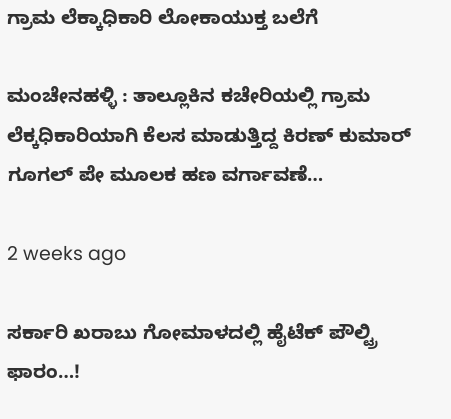ಗ್ರಾಮ ಲೆಕ್ಕಾಧಿಕಾರಿ ಲೋಕಾಯುಕ್ತ ಬಲೆಗೆ

ಮಂಚೇನಹಳ್ಳಿ : ತಾಲ್ಲೂಕಿನ ಕಚೇರಿಯಲ್ಲಿ ಗ್ರಾಮ ಲೆಕ್ಕಧಿಕಾರಿಯಾಗಿ ಕೆಲಸ ಮಾಡುತ್ತಿದ್ದ ಕಿರಣ್ ಕುಮಾರ್ ಗೂಗಲ್ ಪೇ ಮೂಲಕ ಹಣ ವರ್ಗಾವಣೆ…

2 weeks ago

ಸರ್ಕಾರಿ ಖರಾಬು ಗೋಮಾಳದಲ್ಲಿ ಹೈಟೆಕ್ ಪೌಲ್ಟ್ರಿ ಫಾರಂ…!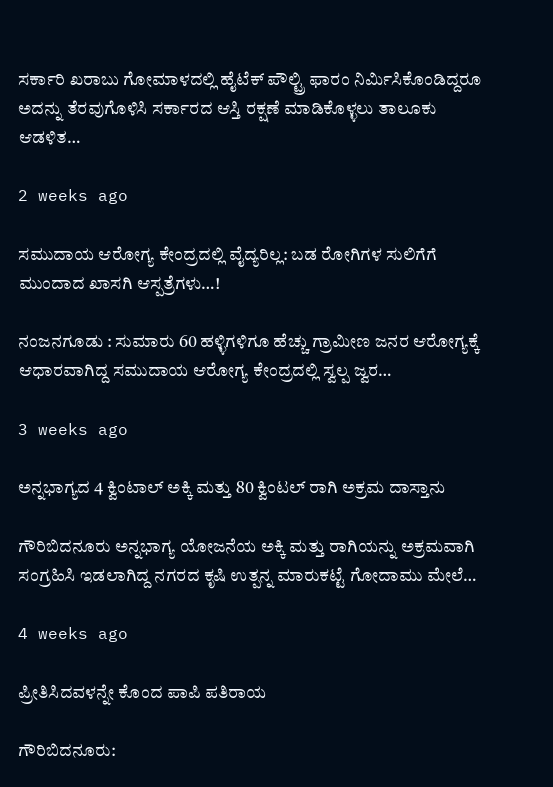ಸರ್ಕಾರಿ ಖರಾಬು ಗೋಮಾಳದಲ್ಲಿ ಹೈಟೆಕ್ ಪೌಲ್ಟ್ರಿ ಫಾರಂ ನಿರ್ಮಿಸಿಕೊಂಡಿದ್ದರೂ ಅದನ್ನು ತೆರವುಗೊಳಿಸಿ ಸರ್ಕಾರದ ಆಸ್ತಿ ರಕ್ಷಣೆ ಮಾಡಿಕೊಳ್ಳಲು ತಾಲೂಕು ಆಡಳಿತ…

2 weeks ago

ಸಮುದಾಯ ಆರೋಗ್ಯ ಕೇಂದ್ರದಲ್ಲಿ ವೈದ್ಯರಿಲ್ಲ: ಬಡ ರೋಗಿಗಳ ಸುಲಿಗೆಗೆ ಮುಂದಾದ ಖಾಸಗಿ ಆಸ್ಪತ್ರೆಗಳು…!

ನಂಜನಗೂಡು : ಸುಮಾರು 60 ಹಳ್ಳಿಗಳಿಗೂ ಹೆಚ್ಚು ಗ್ರಾಮೀಣ ಜನರ ಆರೋಗ್ಯಕ್ಕೆ ಆಧಾರವಾಗಿದ್ದ ಸಮುದಾಯ ಆರೋಗ್ಯ ಕೇಂದ್ರದಲ್ಲಿ ಸ್ವಲ್ಪ ಜ್ವರ…

3 weeks ago

ಅನ್ನಭಾಗ್ಯದ 4 ಕ್ವಿಂಟಾಲ್ ಅಕ್ಕಿ ಮತ್ತು 80 ಕ್ವಿಂಟಲ್ ರಾಗಿ ಅಕ್ರಮ ದಾಸ್ತಾನು

ಗೌರಿಬಿದನೂರು ಅನ್ನಭಾಗ್ಯ ಯೋಜನೆಯ ಅಕ್ಕಿ ಮತ್ತು ರಾಗಿಯನ್ನು ಅಕ್ರಮವಾಗಿ ಸಂಗ್ರಹಿಸಿ ಇಡಲಾಗಿದ್ದ ನಗರದ ಕೃಷಿ ಉತ್ಪನ್ನ ಮಾರುಕಟ್ಟೆ ಗೋದಾಮು ಮೇಲೆ…

4 weeks ago

ಪ್ರೀತಿಸಿದವಳನ್ನೇ ಕೊಂದ ಪಾಪಿ ಪತಿರಾಯ

ಗೌರಿಬಿದನೂರು: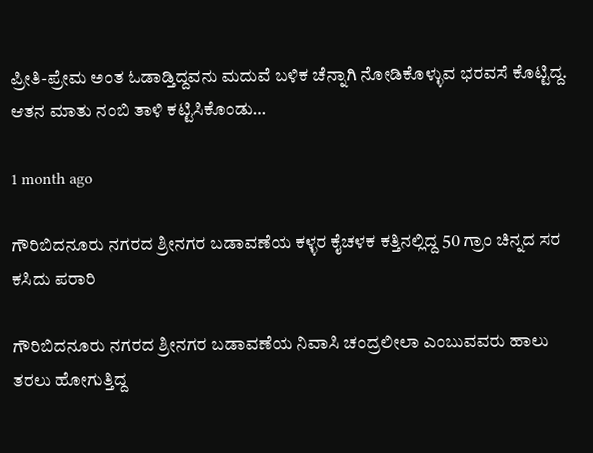ಪ್ರೀತಿ-ಪ್ರೇಮ ಅಂತ ಓಡಾಡ್ತಿದ್ದವನು ಮದುವೆ ಬಳಿಕ ಚೆನ್ನಾಗಿ ನೋಡಿಕೊಳ್ಳುವ ಭರವಸೆ ಕೊಟ್ಟಿದ್ದ. ಆತನ ಮಾತು ನಂಬಿ ತಾಳಿ ಕಟ್ಟಿಸಿಕೊಂಡು…

1 month ago

ಗೌರಿಬಿದನೂರು ನಗರದ ಶ್ರೀನಗರ ಬಡಾವಣೆಯ ಕಳ್ಳರ ಕೈಚಳಕ ಕತ್ತಿನಲ್ಲಿದ್ದ 50 ಗ್ರಾಂ ಚಿನ್ನದ ಸರ ಕಸಿದು ಪರಾರಿ

ಗೌರಿಬಿದನೂರು ನಗರದ ಶ್ರೀನಗರ ಬಡಾವಣೆಯ ನಿವಾಸಿ ಚಂದ್ರಲೀಲಾ ಎಂಬುವವರು ಹಾಲು ತರಲು ಹೋಗುತ್ತಿದ್ದ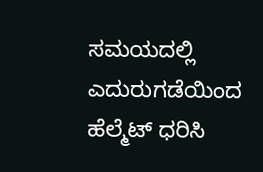ಸಮಯದಲ್ಲಿ ಎದುರುಗಡೆಯಿಂದ ಹೆಲ್ಮೆಟ್ ಧರಿಸಿ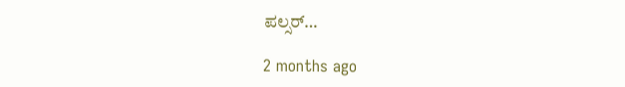ಪಲ್ಸರ್…

2 months ago